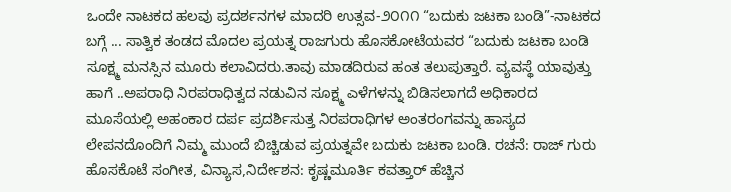ಒಂದೇ ನಾಟಕದ ಹಲವು ಪ್ರದರ್ಶನಗಳ ಮಾದರಿ ಉತ್ಸವ-೨೦೧೧ “ಬದುಕು ಜಟಕಾ ಬಂಡಿ”-ನಾಟಕದ ಬಗ್ಗೆ ... ಸಾತ್ವಿಕ ತಂಡದ ಮೊದಲ ಪ್ರಯತ್ನ ರಾಜಗುರು ಹೊಸಕೋಟೆಯವರ “ಬದುಕು ಜಟಕಾ ಬಂಡಿ ಸೂಕ್ಷ್ಮ ಮನಸ್ಸಿನ ಮೂರು ಕಲಾವಿದರು.ತಾವು ಮಾಡದಿರುವ ಹಂತ ತಲುಪುತ್ತಾರೆ. ವ್ಯವಸ್ಥೆ ಯಾವುತ್ತು ಹಾಗೆ ..ಅಪರಾಧಿ ನಿರಪರಾಧಿತ್ವದ ನಡುವಿನ ಸೂಕ್ಷ್ಮ ಎಳೆಗಳನ್ನು ಬಿಡಿಸಲಾಗದೆ ಅಧಿಕಾರದ ಮೂಸೆಯಲ್ಲಿ ಅಹಂಕಾರ ದರ್ಪ ಪ್ರದರ್ಶಿಸುತ್ತ ನಿರಪರಾಧಿಗಳ ಅಂತರಂಗವನ್ನು ಹಾಸ್ಯದ ಲೇಪನದೊಂದಿಗೆ ನಿಮ್ಮ ಮುಂದೆ ಬಿಚ್ಚಿಡುವ ಪ್ರಯತ್ನವೇ ಬದುಕು ಜಟಕಾ ಬಂಡಿ. ರಚನೆ: ರಾಜ್ ಗುರು ಹೊಸಕೊಟೆ ಸಂಗೀತ, ವಿನ್ಯಾಸ,ನಿರ್ದೇಶನ: ಕೃಷ್ಣಮೂರ್ತಿ ಕವತ್ತಾರ್ ಹೆಚ್ಚಿನ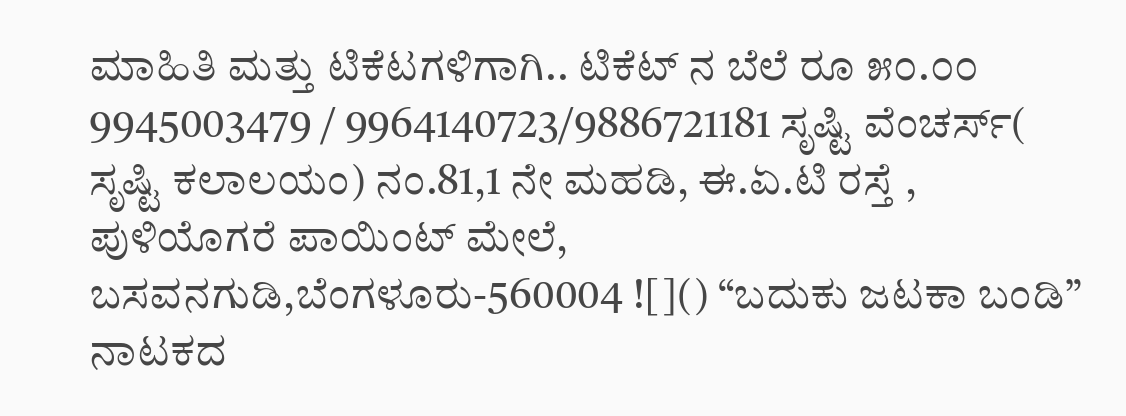ಮಾಹಿತಿ ಮತ್ತು ಟಿಕೆಟಗಳಿಗಾಗಿ.. ಟಿಕೆಟ್ ನ ಬೆಲೆ ರೂ ೫೦.೦೦ 9945003479 / 9964140723/9886721181 ಸೃಷ್ಟಿ ವೆಂಚರ್ಸ್( ಸೃಷ್ಟಿ ಕಲಾಲಯಂ) ನಂ.81,1 ನೇ ಮಹಡಿ, ಈ.ಏ.ಟಿ ರಸ್ತೆ , ಪುಳಿಯೊಗರೆ ಪಾಯಿಂಟ್ ಮೇಲೆ, ಬಸವನಗುಡಿ,ಬೆಂಗಳೂರು-560004 ![]() “ಬದುಕು ಜಟಕಾ ಬಂಡಿ” ನಾಟಕದ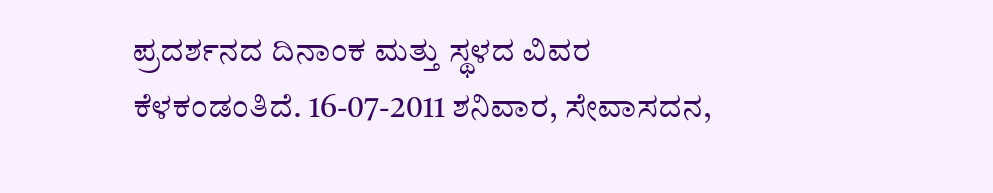ಪ್ರದರ್ಶನದ ದಿನಾಂಕ ಮತ್ತು ಸ್ಥಳದ ವಿವರ ಕೆಳಕಂಡಂತಿದೆ. 16-07-2011 ಶನಿವಾರ, ಸೇವಾಸದನ,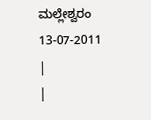ಮಲ್ಲೇಶ್ವರಂ
13-07-2011
|
|